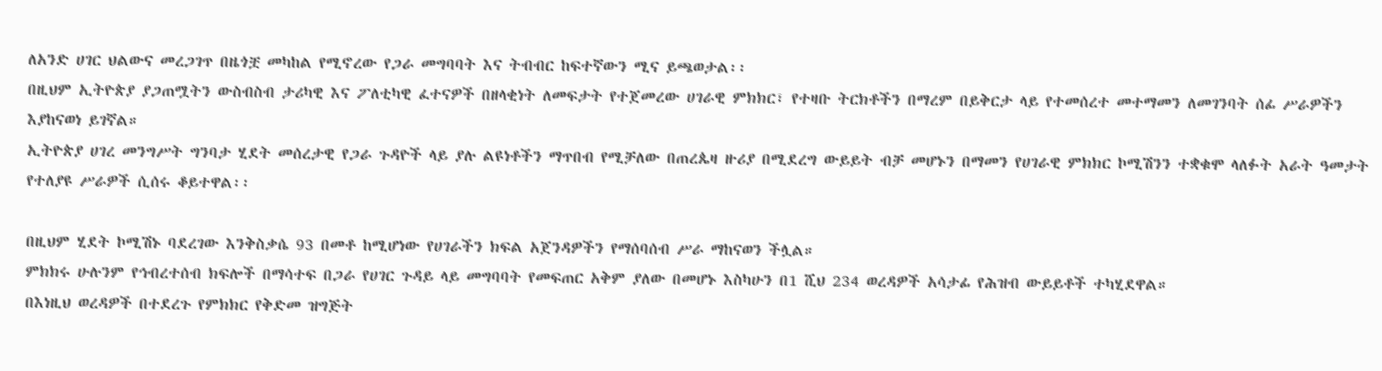ለአንድ ሀገር ህልውና መረጋገጥ በዜጎቿ መካከል የሚኖረው የጋራ መግባባት እና ትብብር ከፍተኛውን ሚና ይጫወታል፡፡
በዚህም ኢትዮጵያ ያጋጠሟትን ውስብስብ ታሪካዊ እና ፖለቲካዊ ፈተናዎች በዘላቂነት ለመፍታት የተጀመረው ሀገራዊ ምክክር፣ የተዛቡ ትርክቶችን በማረም በይቅርታ ላይ የተመሰረተ መተማመን ለመገንባት ሰፊ ሥራዎችን እያከናወነ ይገኛል።
ኢትዮጵያ ሀገረ መንግሥት ግንባታ ሂደት መሰረታዊ የጋራ ጉዳዮች ላይ ያሉ ልዩነቶችን ማጥበብ የሚቻለው በጠረጴዛ ዙሪያ በሚደረግ ውይይት ብቻ መሆኑን በማመን የሀገራዊ ምክክር ኮሚሽንን ተቋቁሞ ላለፉት አራት ዓመታት የተለያዩ ሥራዎች ሲሰሩ ቆይተዋል፡፡

በዚህም ሂደት ኮሚሽኑ ባደረገው እንቅስቃሴ 93 በመቶ ከሚሆነው የሀገራችን ክፍል አጀንዳዎችን የማሰባሰብ ሥራ ማከናወን ችሏል።
ምክክሩ ሁሉንም የኅብረተሰብ ክፍሎች በማሳተፍ በጋራ የሀገር ጉዳይ ላይ መግባባት የመፍጠር አቅም ያለው በመሆኑ እስካሁን በ1 ሺህ 234 ወረዳዎች አሳታፊ የሕዝብ ውይይቶች ተካሂደዋል።
በእነዚህ ወረዳዎች በተደረጉ የምክክር የቅድመ ዝግጅት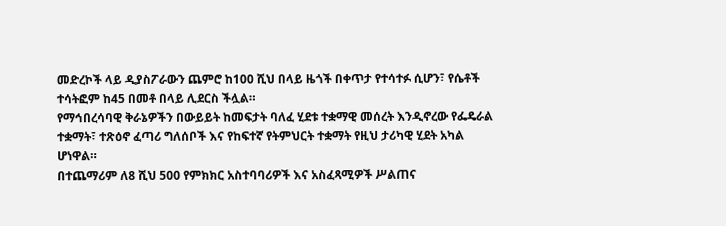መድረኮች ላይ ዲያስፖራውን ጨምሮ ከ100 ሺህ በላይ ዜጎች በቀጥታ የተሳተፉ ሲሆን፣ የሴቶች ተሳትፎም ከ45 በመቶ በላይ ሊደርስ ችሏል።
የማኅበረሳባዊ ቅራኔዎችን በውይይት ከመፍታት ባለፈ ሂደቱ ተቋማዊ መሰረት እንዲኖረው የፌዴራል ተቋማት፣ ተጽዕኖ ፈጣሪ ግለሰቦች እና የከፍተኛ የትምህርት ተቋማት የዚህ ታሪካዊ ሂደት አካል ሆነዋል።
በተጨማሪም ለ8 ሺህ 500 የምክክር አስተባባሪዎች እና አስፈጻሚዎች ሥልጠና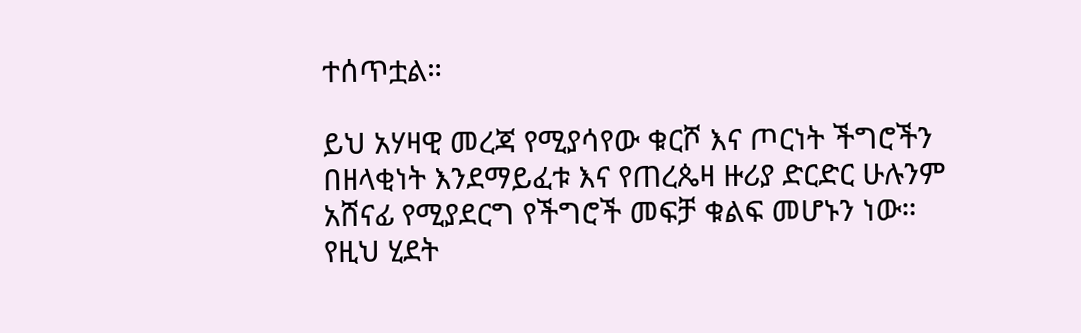ተሰጥቷል።

ይህ አሃዛዊ መረጃ የሚያሳየው ቁርሾ እና ጦርነት ችግሮችን በዘላቂነት እንደማይፈቱ እና የጠረጴዛ ዙሪያ ድርድር ሁሉንም አሸናፊ የሚያደርግ የችግሮች መፍቻ ቁልፍ መሆኑን ነው።
የዚህ ሂደት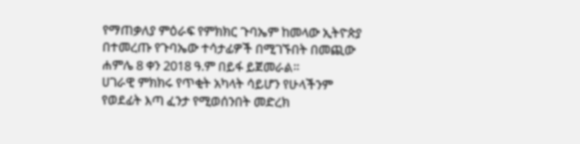የማጠቃለያ ምዕራፍ የምክክር ጉባኤም ከመላው ኢትዮጵያ በተመረጡ የጉባኤው ተሳታፊዎች በሚገኙበት በመጪው ሐምሌ 8 ቀን 2018 ዓ.ም በይፋ ይጀመራል።
ሀገራዊ ምክክሩ የጥቂት አካላት ሳይሆን የሁላችንም የወደፊት እጣ ፈንታ የሚወሰንበት መድረክ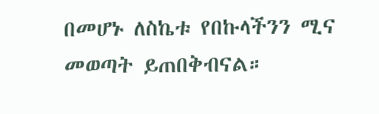በመሆኑ ለስኬቱ የበኩላችንን ሚና መወጣት ይጠበቅብናል።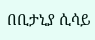በቢታኒያ ሲሳይ